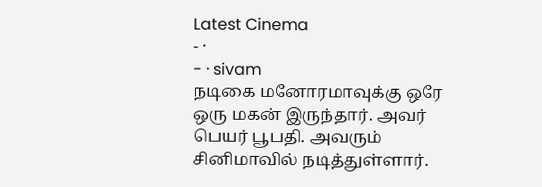Latest Cinema
- ·
- · sivam
நடிகை மனோரமாவுக்கு ஒரே ஒரு மகன் இருந்தார். அவர் பெயர் பூபதி. அவரும் சினிமாவில் நடித்துள்ளார்.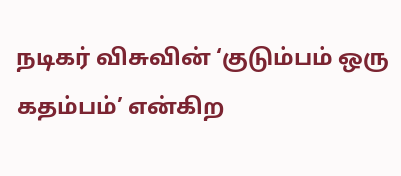நடிகர் விசுவின் ‘குடும்பம் ஒரு கதம்பம்’ என்கிற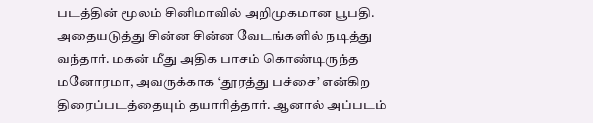படத்தின் மூலம் சினிமாவில் அறிமுகமான பூபதி. அதையடுத்து சின்ன சின்ன வேடங்களில் நடித்து வந்தார். மகன் மீது அதிக பாசம் கொண்டிருந்த மனோரமா, அவருக்காக ‘தூரத்து பச்சை’ என்கிற திரைப்படத்தையும் தயாரித்தார். ஆனால் அப்படம்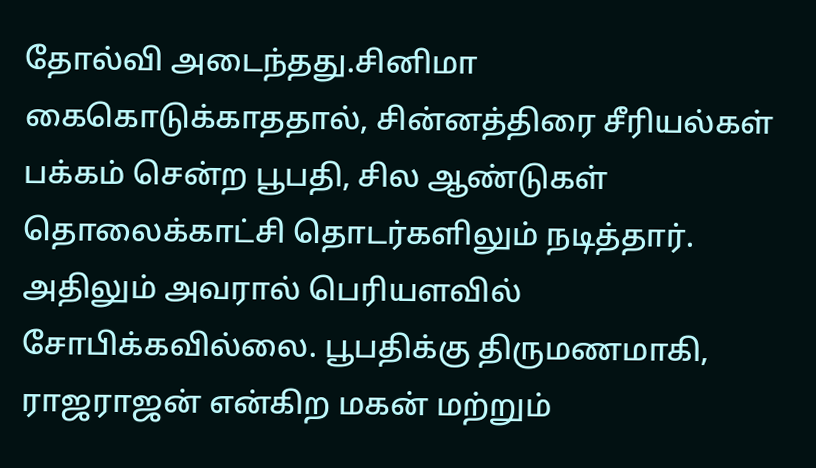தோல்வி அடைந்தது.சினிமா கைகொடுக்காததால், சின்னத்திரை சீரியல்கள் பக்கம் சென்ற பூபதி, சில ஆண்டுகள் தொலைக்காட்சி தொடர்களிலும் நடித்தார். அதிலும் அவரால் பெரியளவில் சோபிக்கவில்லை. பூபதிக்கு திருமணமாகி, ராஜராஜன் என்கிற மகன் மற்றும்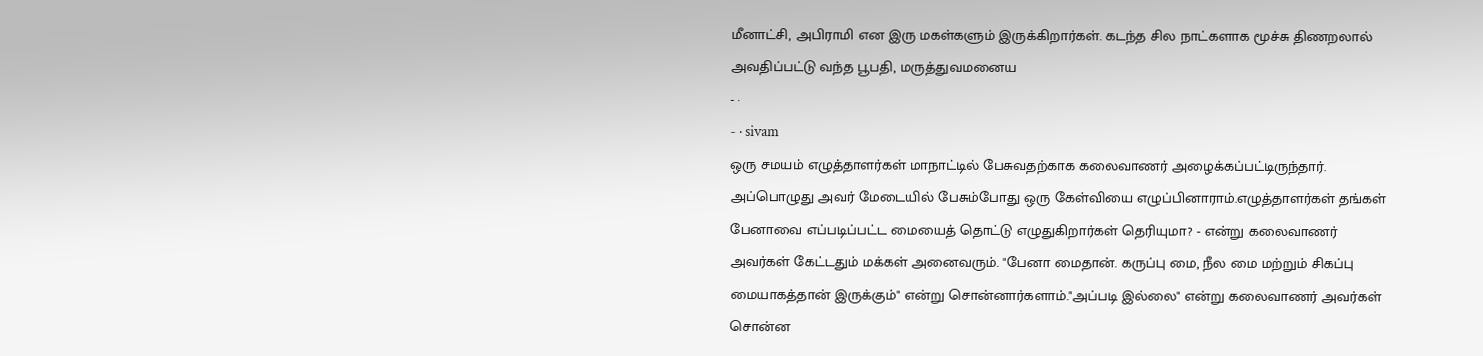மீனாட்சி, அபிராமி என இரு மகள்களும் இருக்கிறார்கள். கடந்த சில நாட்களாக மூச்சு திணறலால் அவதிப்பட்டு வந்த பூபதி, மருத்துவமனைய
- ·
- · sivam
ஒரு சமயம் எழுத்தாளர்கள் மாநாட்டில் பேசுவதற்காக கலைவாணர் அழைக்கப்பட்டிருந்தார். அப்பொழுது அவர் மேடையில் பேசும்போது ஒரு கேள்வியை எழுப்பினாராம்.எழுத்தாளர்கள் தங்கள் பேனாவை எப்படிப்பட்ட மையைத் தொட்டு எழுதுகிறார்கள் தெரியுமா? - என்று கலைவாணர் அவர்கள் கேட்டதும் மக்கள் அனைவரும். "பேனா மைதான். கருப்பு மை, நீல மை மற்றும் சிகப்பு மையாகத்தான் இருக்கும்" என்று சொன்னார்களாம்."அப்படி இல்லை" என்று கலைவாணர் அவர்கள் சொன்ன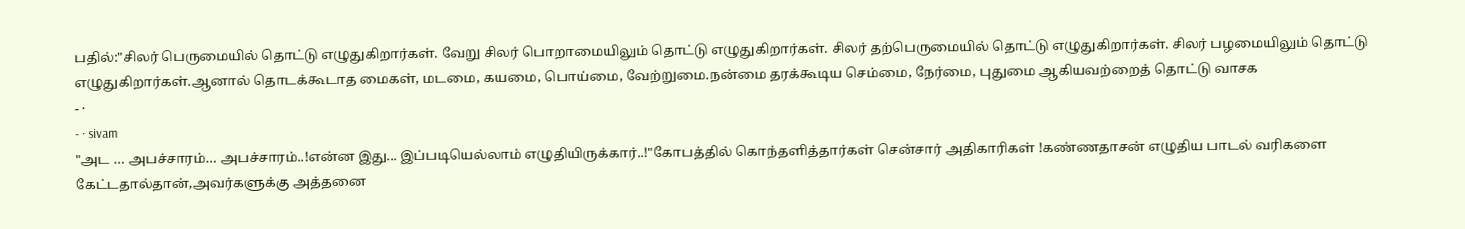பதில்:"சிலர் பெருமையில் தொட்டு எழுதுகிறார்கள். வேறு சிலர் பொறாமையிலும் தொட்டு எழுதுகிறார்கள். சிலர் தற்பெருமையில் தொட்டு எழுதுகிறார்கள். சிலர் பழமையிலும் தொட்டு எழுதுகிறார்கள்.ஆனால் தொடக்கூடாத மைகள், மடமை, கயமை, பொய்மை, வேற்றுமை.நன்மை தரக்கூடிய செம்மை, நேர்மை, புதுமை ஆகியவற்றைத் தொட்டு வாசக
- ·
- · sivam
"அட … அபச்சாரம்… அபச்சாரம்..!என்ன இது... இப்படியெல்லாம் எழுதியிருக்கார்..!"கோபத்தில் கொந்தளித்தார்கள் சென்சார் அதிகாரிகள் !கண்ணதாசன் எழுதிய பாடல் வரிகளை கேட்டதால்தான்,அவர்களுக்கு அத்தனை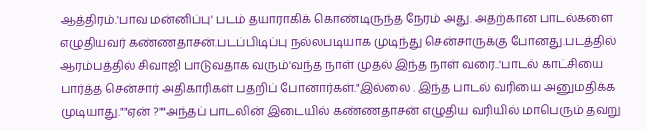ஆத்திரம்.'பாவ மன்னிப்பு' படம் தயாராகிக் கொண்டிருந்த நேரம் அது. அதற்கான பாடல்களை எழுதியவர் கண்ணதாசன்.படப்பிடிப்பு நல்லபடியாக முடிந்து சென்சாருக்கு போனது.படத்தில் ஆரம்பத்தில் சிவாஜி பாடுவதாக வரும்'வந்த நாள் முதல் இந்த நாள் வரை..'பாடல் காட்சியை பார்த்த சென்சார் அதிகாரிகள் பதறிப் போனார்கள்."இல்லை . இந்த பாடல் வரியை அனுமதிக்க முடியாது.""ஏன் ?""அந்தப் பாடலின் இடையில் கண்ணதாசன் எழுதிய வரியில் மாபெரும் தவறு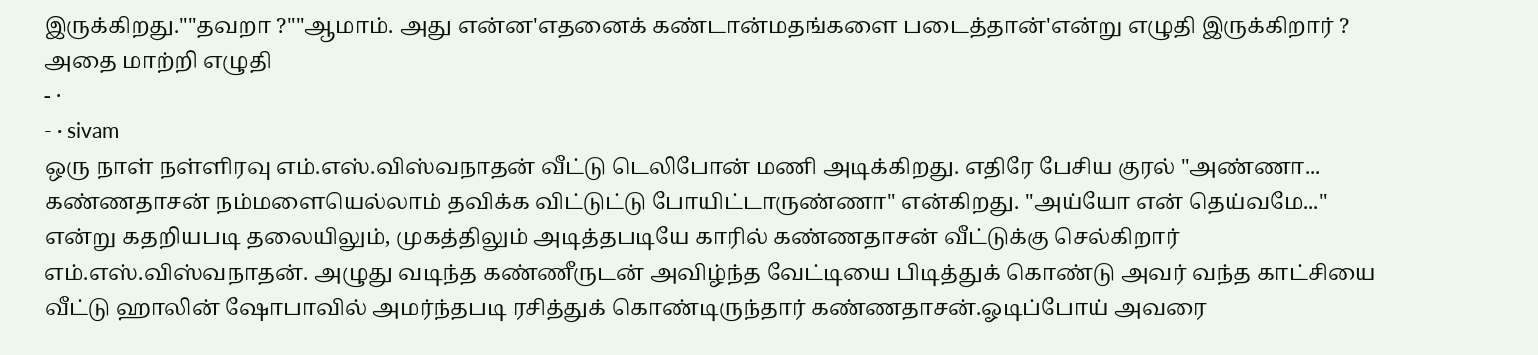இருக்கிறது.""தவறா ?""ஆமாம். அது என்ன'எதனைக் கண்டான்மதங்களை படைத்தான்'என்று எழுதி இருக்கிறார் ? அதை மாற்றி எழுதி
- ·
- · sivam
ஒரு நாள் நள்ளிரவு எம்.எஸ்.விஸ்வநாதன் வீட்டு டெலிபோன் மணி அடிக்கிறது. எதிரே பேசிய குரல் "அண்ணா... கண்ணதாசன் நம்மளையெல்லாம் தவிக்க விட்டுட்டு போயிட்டாருண்ணா" என்கிறது. "அய்யோ என் தெய்வமே..." என்று கதறியபடி தலையிலும், முகத்திலும் அடித்தபடியே காரில் கண்ணதாசன் வீட்டுக்கு செல்கிறார் எம்.எஸ்.விஸ்வநாதன். அழுது வடிந்த கண்ணீருடன் அவிழ்ந்த வேட்டியை பிடித்துக் கொண்டு அவர் வந்த காட்சியை வீட்டு ஹாலின் ஷோபாவில் அமர்ந்தபடி ரசித்துக் கொண்டிருந்தார் கண்ணதாசன்.ஓடிப்போய் அவரை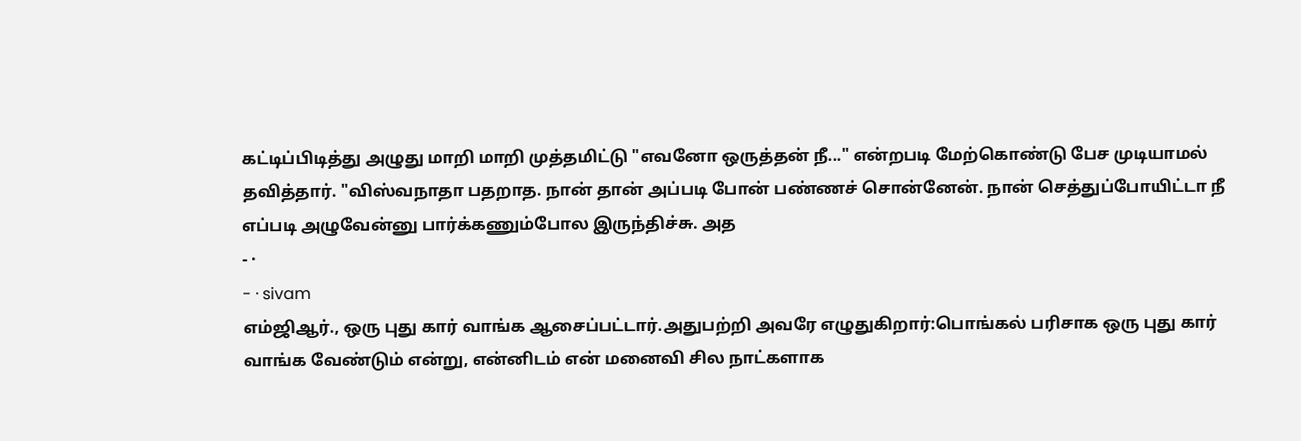கட்டிப்பிடித்து அழுது மாறி மாறி முத்தமிட்டு "எவனோ ஒருத்தன் நீ..." என்றபடி மேற்கொண்டு பேச முடியாமல் தவித்தார். "விஸ்வநாதா பதறாத. நான் தான் அப்படி போன் பண்ணச் சொன்னேன். நான் செத்துப்போயிட்டா நீ எப்படி அழுவேன்னு பார்க்கணும்போல இருந்திச்சு. அத
- ·
- · sivam
எம்ஜிஆர்., ஒரு புது கார் வாங்க ஆசைப்பட்டார்.அதுபற்றி அவரே எழுதுகிறார்:பொங்கல் பரிசாக ஒரு புது கார் வாங்க வேண்டும் என்று, என்னிடம் என் மனைவி சில நாட்களாக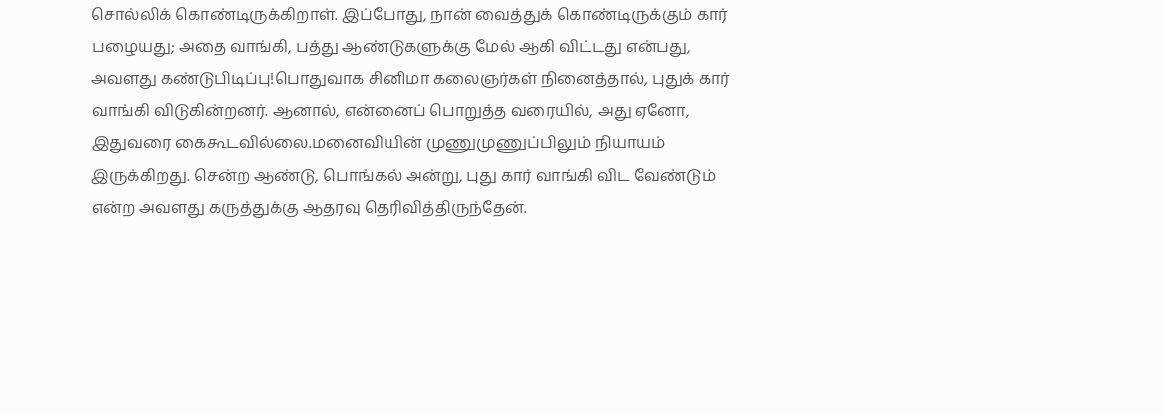சொல்லிக் கொண்டிருக்கிறாள். இப்போது, நான் வைத்துக் கொண்டிருக்கும் கார் பழையது; அதை வாங்கி, பத்து ஆண்டுகளுக்கு மேல் ஆகி விட்டது என்பது, அவளது கண்டுபிடிப்பு!பொதுவாக சினிமா கலைஞர்கள் நினைத்தால், புதுக் கார் வாங்கி விடுகின்றனர். ஆனால், என்னைப் பொறுத்த வரையில், அது ஏனோ, இதுவரை கைகூடவில்லை.மனைவியின் முணுமுணுப்பிலும் நியாயம் இருக்கிறது. சென்ற ஆண்டு, பொங்கல் அன்று, புது கார் வாங்கி விட வேண்டும் என்ற அவளது கருத்துக்கு ஆதரவு தெரிவித்திருந்தேன்.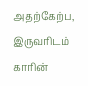அதற்கேற்ப, இருவரிடம் காரின்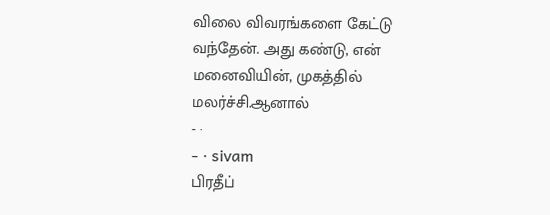விலை விவரங்களை கேட்டு வந்தேன். அது கண்டு, என் மனைவியின், முகத்தில் மலர்ச்சி.ஆனால்
- ·
- · sivam
பிரதீப்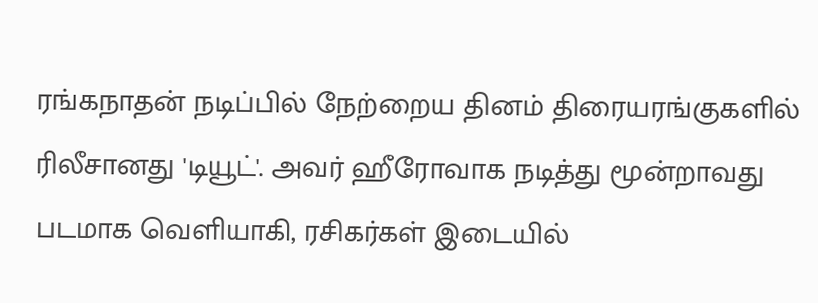ரங்கநாதன் நடிப்பில் நேற்றைய தினம் திரையரங்குகளில் ரிலீசானது 'டியூட்'. அவர் ஹீரோவாக நடித்து மூன்றாவது படமாக வெளியாகி, ரசிகர்கள் இடையில்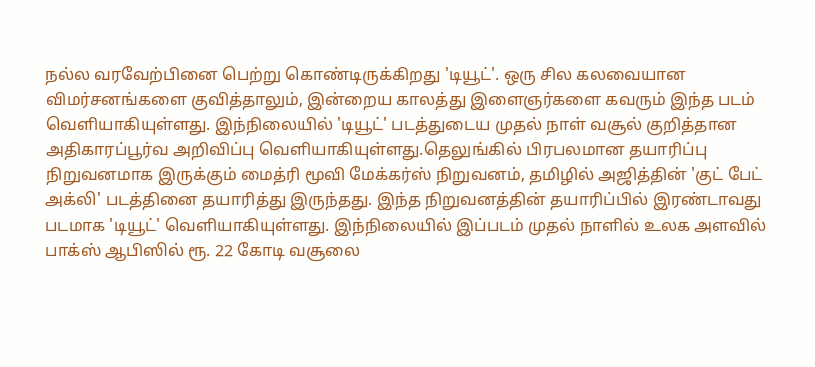நல்ல வரவேற்பினை பெற்று கொண்டிருக்கிறது 'டியூட்'. ஒரு சில கலவையான விமர்சனங்களை குவித்தாலும், இன்றைய காலத்து இளைஞர்களை கவரும் இந்த படம் வெளியாகியுள்ளது. இந்நிலையில் 'டியூட்' படத்துடைய முதல் நாள் வசூல் குறித்தான அதிகாரப்பூர்வ அறிவிப்பு வெளியாகியுள்ளது.தெலுங்கில் பிரபலமான தயாரிப்பு நிறுவனமாக இருக்கும் மைத்ரி மூவி மேக்கர்ஸ் நிறுவனம், தமிழில் அஜித்தின் 'குட் பேட் அக்லி' படத்தினை தயாரித்து இருந்தது. இந்த நிறுவனத்தின் தயாரிப்பில் இரண்டாவது படமாக 'டியூட்' வெளியாகியுள்ளது. இந்நிலையில் இப்படம் முதல் நாளில் உலக அளவில் பாக்ஸ் ஆபிஸில் ரூ. 22 கோடி வசூலை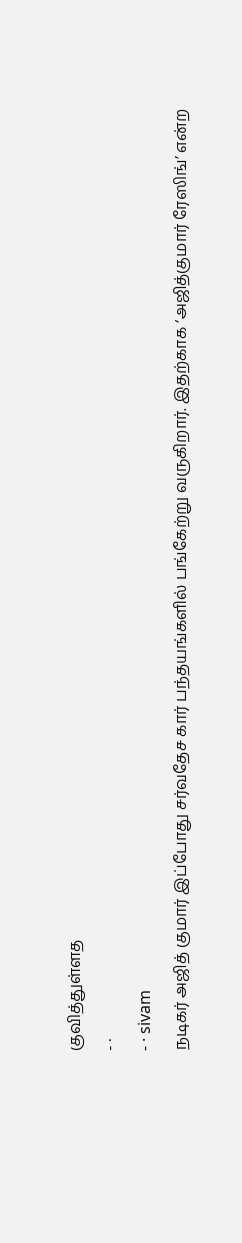குவித்துள்ளத
- ·
- · sivam
நடிகர் அஜித் குமார் இப்போது சர்வதேச கார் பந்தயங்களில் பங்கேற்று வருகிறார். இதற்காக ‘அஜித்குமார் ரேஸிங்’ என்ற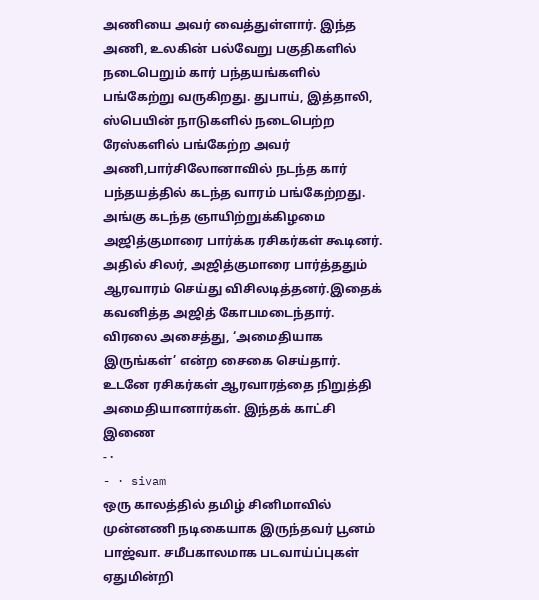அணியை அவர் வைத்துள்ளார். இந்த அணி, உலகின் பல்வேறு பகுதிகளில் நடைபெறும் கார் பந்தயங்களில் பங்கேற்று வருகிறது. துபாய், இத்தாலி, ஸ்பெயின் நாடுகளில் நடைபெற்ற ரேஸ்களில் பங்கேற்ற அவர் அணி,பார்சிலோனாவில் நடந்த கார் பந்தயத்தில் கடந்த வாரம் பங்கேற்றது. அங்கு கடந்த ஞாயிற்றுக்கிழமை அஜித்குமாரை பார்க்க ரசிகர்கள் கூடினர். அதில் சிலர், அஜித்குமாரை பார்த்ததும் ஆரவாரம் செய்து விசிலடித்தனர்.இதைக் கவனித்த அஜித் கோபமடைந்தார். விரலை அசைத்து, ‘அமைதியாக இருங்கள்’ என்ற சைகை செய்தார். உடனே ரசிகர்கள் ஆரவாரத்தை நிறுத்தி அமைதியானார்கள். இந்தக் காட்சி இணை
- ·
- · sivam
ஒரு காலத்தில் தமிழ் சினிமாவில் முன்னணி நடிகையாக இருந்தவர் பூனம் பாஜ்வா. சமீபகாலமாக படவாய்ப்புகள் ஏதுமின்றி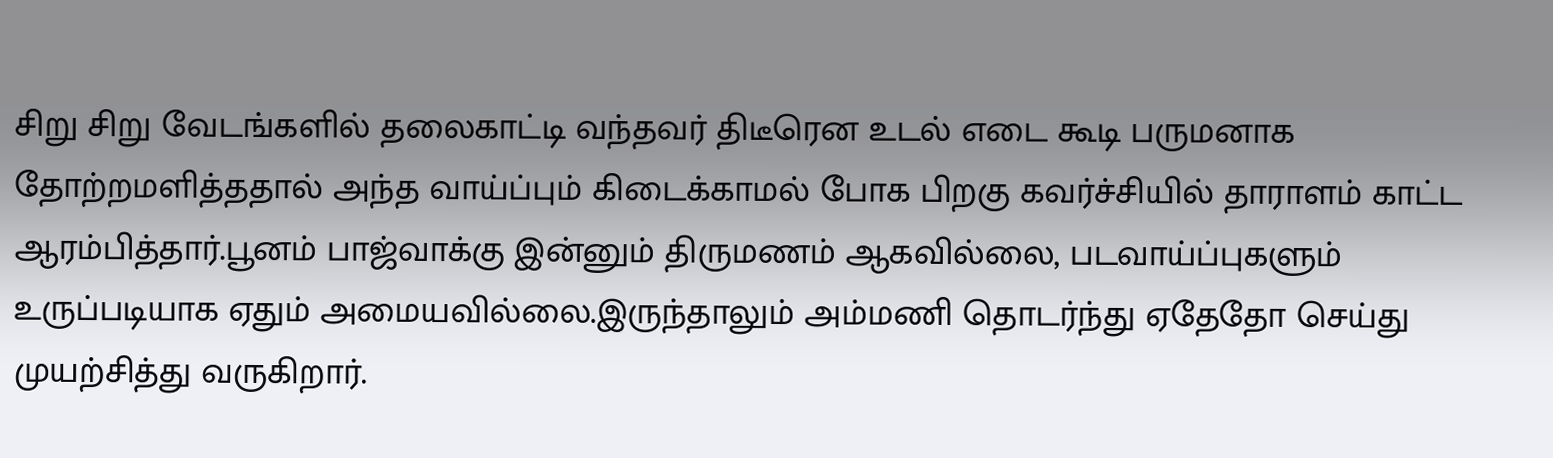சிறு சிறு வேடங்களில் தலைகாட்டி வந்தவர் திடீரென உடல் எடை கூடி பருமனாக தோற்றமளித்ததால் அந்த வாய்ப்பும் கிடைக்காமல் போக பிறகு கவர்ச்சியில் தாராளம் காட்ட ஆரம்பித்தார்.பூனம் பாஜ்வாக்கு இன்னும் திருமணம் ஆகவில்லை, படவாய்ப்புகளும் உருப்படியாக ஏதும் அமையவில்லை.இருந்தாலும் அம்மணி தொடர்ந்து ஏதேதோ செய்து முயற்சித்து வருகிறார்.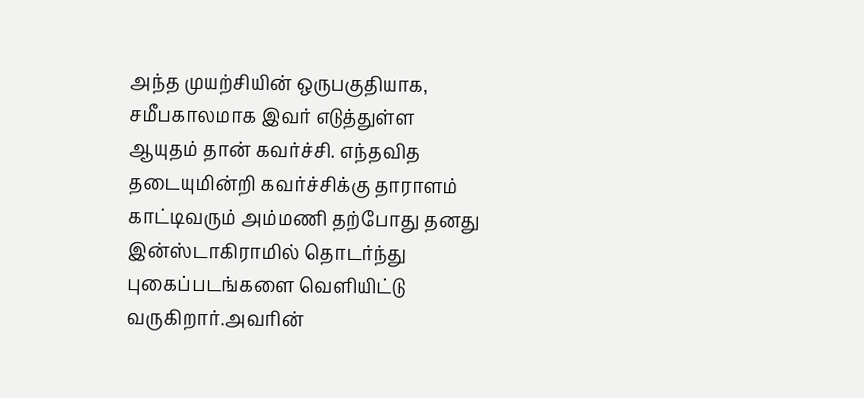அந்த முயற்சியின் ஒருபகுதியாக, சமீபகாலமாக இவர் எடுத்துள்ள ஆயுதம் தான் கவர்ச்சி. எந்தவித தடையுமின்றி கவர்ச்சிக்கு தாராளம் காட்டிவரும் அம்மணி தற்போது தனது இன்ஸ்டாகிராமில் தொடர்ந்து புகைப்படங்களை வெளியிட்டு வருகிறார்.அவரின்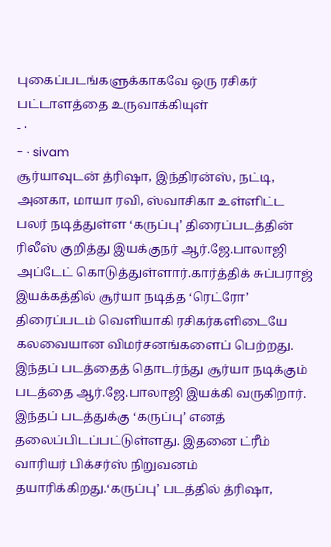புகைப்படங்களுக்காகவே ஒரு ரசிகர் பட்டாளத்தை உருவாக்கியுள்
- ·
- · sivam
சூர்யாவுடன் த்ரிஷா, இந்திரன்ஸ், நட்டி, அனகா, மாயா ரவி, ஸ்வாசிகா உள்ளிட்ட பலர் நடித்துள்ள ‘கருப்பு’ திரைப்படத்தின் ரிலீஸ் குறித்து இயக்குநர் ஆர்.ஜே.பாலாஜி அப்டேட் கொடுத்துள்ளார்.கார்த்திக் சுப்பராஜ் இயக்கத்தில் சூர்யா நடித்த ‘ரெட்ரோ’ திரைப்படம் வெளியாகி ரசிகர்களிடையே கலவையான விமர்சனங்களைப் பெற்றது. இந்தப் படத்தைத் தொடர்ந்து சூர்யா நடிக்கும் படத்தை ஆர்.ஜே.பாலாஜி இயக்கி வருகிறார். இந்தப் படத்துக்கு ‘கருப்பு’ எனத் தலைப்பிடப்பட்டுள்ளது. இதனை ட்ரீம் வாரியர் பிக்சர்ஸ் நிறுவனம் தயாரிக்கிறது.‘கருப்பு’ படத்தில் த்ரிஷா,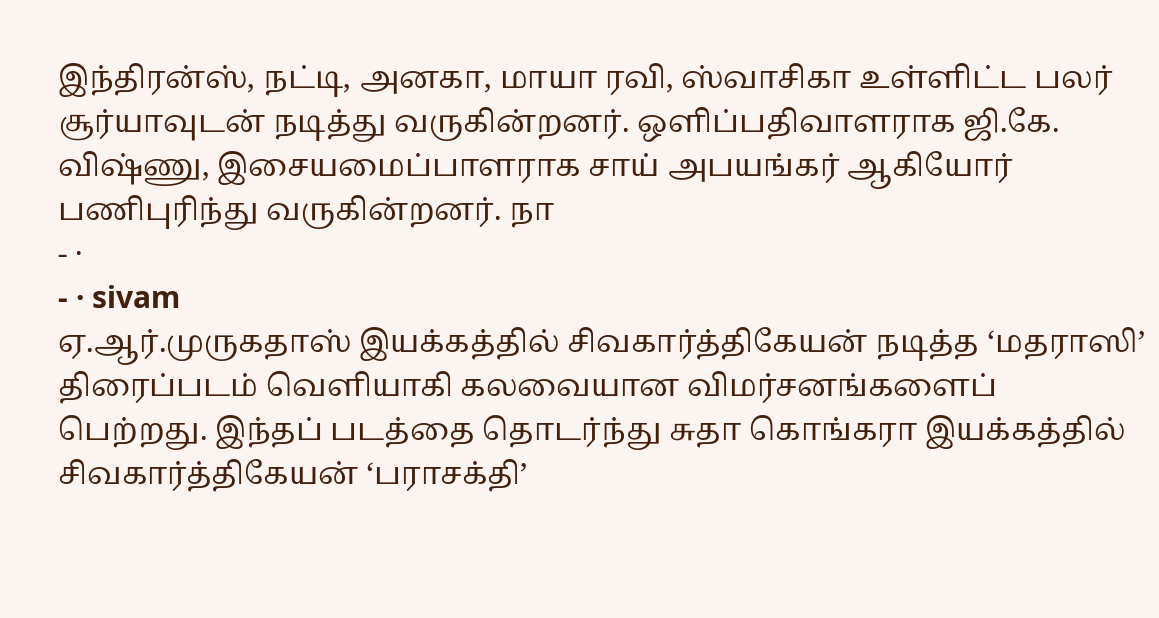இந்திரன்ஸ், நட்டி, அனகா, மாயா ரவி, ஸ்வாசிகா உள்ளிட்ட பலர் சூர்யாவுடன் நடித்து வருகின்றனர். ஒளிப்பதிவாளராக ஜி.கே. விஷ்ணு, இசையமைப்பாளராக சாய் அபயங்கர் ஆகியோர் பணிபுரிந்து வருகின்றனர். நா
- ·
- · sivam
ஏ.ஆர்.முருகதாஸ் இயக்கத்தில் சிவகார்த்திகேயன் நடித்த ‘மதராஸி’ திரைப்படம் வெளியாகி கலவையான விமர்சனங்களைப் பெற்றது. இந்தப் படத்தை தொடர்ந்து சுதா கொங்கரா இயக்கத்தில் சிவகார்த்திகேயன் ‘பராசக்தி’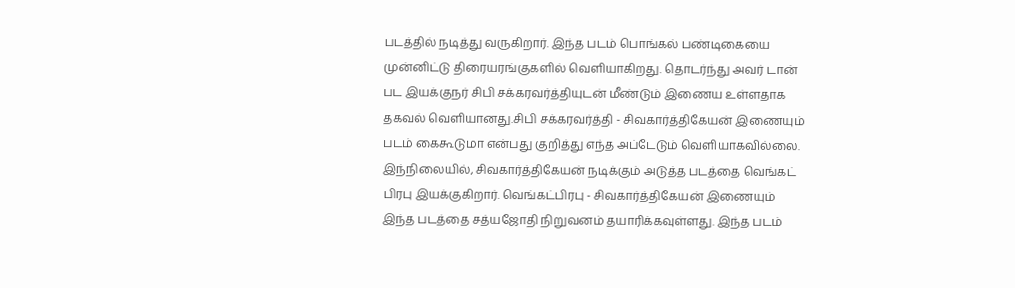படத்தில் நடித்து வருகிறார். இந்த படம் பொங்கல் பண்டிகையை முன்னிட்டு திரையரங்குகளில் வெளியாகிறது. தொடர்ந்து அவர் டான் பட இயக்குநர் சிபி சக்கரவர்த்தியுடன் மீண்டும் இணைய உள்ளதாக தகவல் வெளியானது.சிபி சக்கரவர்த்தி - சிவகார்த்திகேயன் இணையும் படம் கைகூடுமா என்பது குறித்து எந்த அப்டேடும் வெளியாகவில்லை. இந்நிலையில், சிவகார்த்திகேயன் நடிக்கும் அடுத்த படத்தை வெங்கட் பிரபு இயக்குகிறார். வெங்கட்பிரபு - சிவகார்த்திகேயன் இணையும் இந்த படத்தை சத்யஜோதி நிறுவனம் தயாரிக்கவுள்ளது. இந்த படம்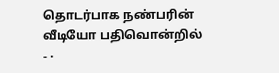தொடர்பாக நண்பரின் வீடியோ பதிவொன்றில்
- ·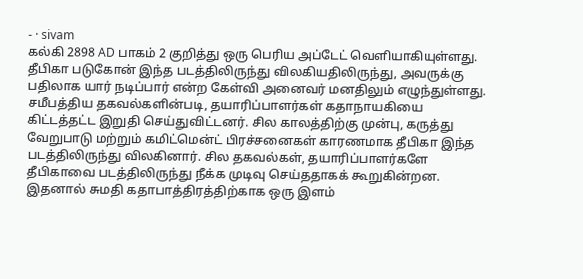- · sivam
கல்கி 2898 AD பாகம் 2 குறித்து ஒரு பெரிய அப்டேட் வெளியாகியுள்ளது. தீபிகா படுகோன் இந்த படத்திலிருந்து விலகியதிலிருந்து, அவருக்கு பதிலாக யார் நடிப்பார் என்ற கேள்வி அனைவர் மனதிலும் எழுந்துள்ளது. சமீபத்திய தகவல்களின்படி, தயாரிப்பாளர்கள் கதாநாயகியை கிட்டத்தட்ட இறுதி செய்துவிட்டனர். சில காலத்திற்கு முன்பு, கருத்து வேறுபாடு மற்றும் கமிட்மென்ட் பிரச்சனைகள் காரணமாக தீபிகா இந்த படத்திலிருந்து விலகினார். சில தகவல்கள், தயாரிப்பாளர்களே தீபிகாவை படத்திலிருந்து நீக்க முடிவு செய்ததாகக் கூறுகின்றன. இதனால் சுமதி கதாபாத்திரத்திற்காக ஒரு இளம்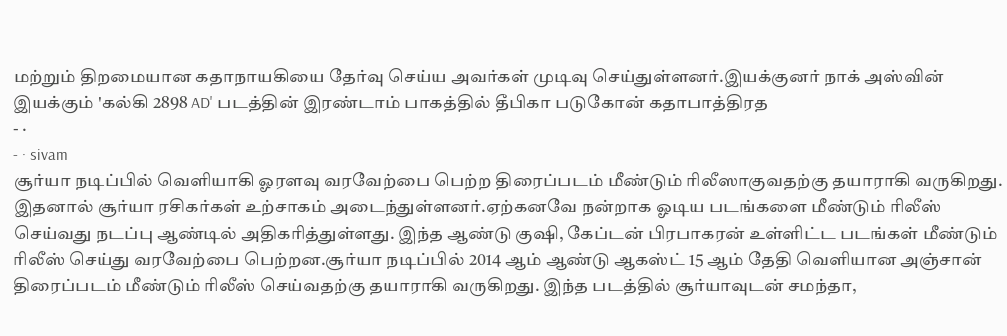மற்றும் திறமையான கதாநாயகியை தேர்வு செய்ய அவர்கள் முடிவு செய்துள்ளனர்.இயக்குனர் நாக் அஸ்வின் இயக்கும் 'கல்கி 2898 AD' படத்தின் இரண்டாம் பாகத்தில் தீபிகா படுகோன் கதாபாத்திரத
- ·
- · sivam
சூர்யா நடிப்பில் வெளியாகி ஓரளவு வரவேற்பை பெற்ற திரைப்படம் மீண்டும் ரிலீஸாகுவதற்கு தயாராகி வருகிறது. இதனால் சூர்யா ரசிகர்கள் உற்சாகம் அடைந்துள்ளனர்.ஏற்கனவே நன்றாக ஓடிய படங்களை மீண்டும் ரிலீஸ் செய்வது நடப்பு ஆண்டில் அதிகரித்துள்ளது. இந்த ஆண்டு குஷி, கேப்டன் பிரபாகரன் உள்ளிட்ட படங்கள் மீண்டும் ரிலீஸ் செய்து வரவேற்பை பெற்றன.சூர்யா நடிப்பில் 2014 ஆம் ஆண்டு ஆகஸ்ட் 15 ஆம் தேதி வெளியான அஞ்சான் திரைப்படம் மீண்டும் ரிலீஸ் செய்வதற்கு தயாராகி வருகிறது. இந்த படத்தில் சூர்யாவுடன் சமந்தா,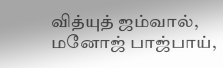வித்யுத் ஜம்வால், மனோஜ் பாஜ்பாய்,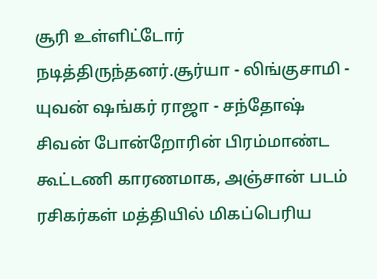சூரி உள்ளிட்டோர் நடித்திருந்தனர்.சூர்யா - லிங்குசாமி - யுவன் ஷங்கர் ராஜா - சந்தோஷ் சிவன் போன்றோரின் பிரம்மாண்ட கூட்டணி காரணமாக, அஞ்சான் படம் ரசிகர்கள் மத்தியில் மிகப்பெரிய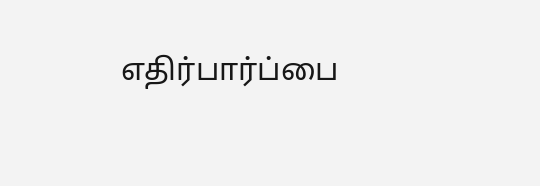எதிர்பார்ப்பை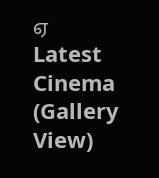ஏ
Latest Cinema (Gallery View)